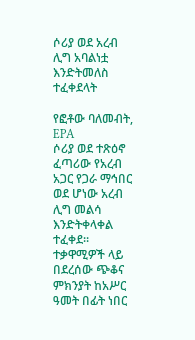ሶሪያ ወደ አረብ ሊግ አባልነቷ እንድትመለስ ተፈቀደላት

የፎቶው ባለመብት, EPA
ሶሪያ ወደ ተጽዕኖ ፈጣሪው የአረብ አጋር የጋራ ማኅበር ወደ ሆነው አረብ ሊግ መልሳ እንድትቀላቀል ተፈቀደ።
ተቃዋሚዎች ላይ በደረሰው ጭቆና ምክንያት ከአሥር ዓመት በፊት ነበር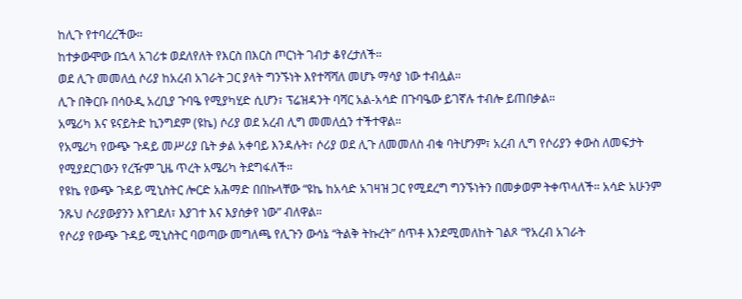ከሊጉ የተባረረችው።
ከተቃውሞው በኋላ አገሪቱ ወደለየለት የእርስ በእርስ ጦርነት ገብታ ቆየረታለች።
ወደ ሊጉ መመለሷ ሶሪያ ከአረብ አገራት ጋር ያላት ግንኙነት እየተሻሻለ መሆኑ ማሳያ ነው ተብሏል።
ሊጉ በቅርቡ በሳዑዲ አረቢያ ጉባዔ የሚያካሂድ ሲሆን፣ ፕሬዝዳንት ባሻር አል-አሳድ በጉባዔው ይገኛሉ ተብሎ ይጠበቃል።
አሜሪካ እና ዩናይትድ ኪንግደም (ዩኬ) ሶሪያ ወደ አረብ ሊግ መመለሷን ተችተዋል።
የአሜሪካ የውጭ ጉዳይ መሥሪያ ቤት ቃል አቀባይ እንዳሉት፣ ሶሪያ ወደ ሊጉ ለመመለስ ብቁ ባትሆንም፣ አረብ ሊግ የሶሪያን ቀውስ ለመፍታት የሚያደርገውን የረዥም ጊዜ ጥረት አሜሪካ ትደግፋለች።
የዩኬ የውጭ ጉዳይ ሚኒስትር ሎርድ አሕማድ በበኩላቸው “ዩኬ ከአሳድ አገዛዝ ጋር የሚደረግ ግንኙነትን በመቃወም ትቀጥላለች። አሳድ አሁንም ንጹህ ሶሪያውያንን እየገደለ፣ እያገተ እና እያሰቃየ ነው” ብለዋል።
የሶሪያ የውጭ ጉዳይ ሚኒስትር ባወጣው መግለጫ የሊጉን ውሳኔ “ትልቅ ትኩረት” ሰጥቶ እንደሚመለከት ገልጾ “የአረብ አገራት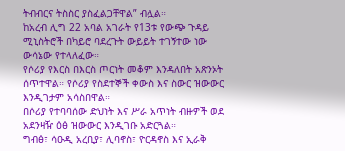ትብብርና ትስስር ያስፈልጋቸዋል” ብሏል።
ከአረብ ሊግ 22 አባል አገራት የ13ቱ የውጭ ጉዳይ ሚኒስትሮች በካይሮ ባደረጉት ውይይት ተገኝተው ነው ውሳኔው የተላለፈው።
የሶሪያ የእርስ በእርስ ጦርነት መቆም እንዳለበት አጽንኦት ሰጥተዋል። የሶሪያ የስደተኞች ቀውስ እና ስውር ዝውውር እንዲገታም አሳስበዋል።
በሶሪያ የተባባሰው ድህነት እና ሥራ አጥነት ብዙዎች ወደ አደንዛዥ ዕፅ ዝውውር እንዲገቡ አድርጓል።
ግብፅ፣ ሳዑዲ አረቢያ፣ ሊባኖስ፣ ዮርዳኖስ እና ኢራቅ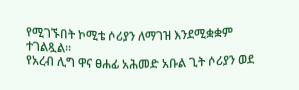የሚገኙበት ኮሚቴ ሶሪያን ለማገዝ እንደሚቋቋም ተገልጿል።
የአረብ ሊግ ዋና ፀሐፊ አሕመድ አቡል ጊት ሶሪያን ወደ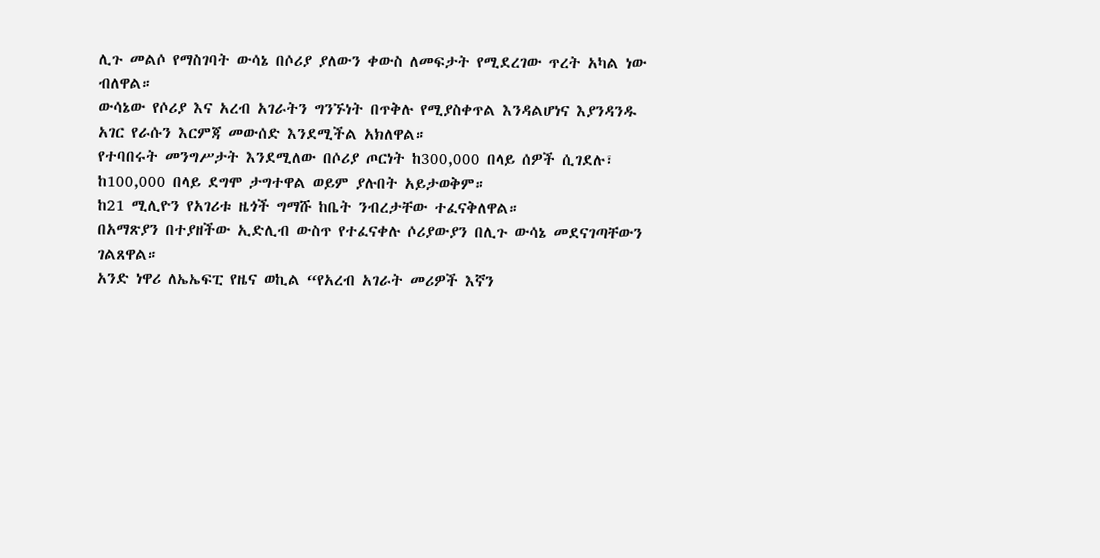ሊጉ መልሶ የማስገባት ውሳኔ በሶሪያ ያለውን ቀውስ ለመፍታት የሚደረገው ጥረት አካል ነው ብለዋል።
ውሳኔው የሶሪያ እና አረብ አገራትን ግንኙነት በጥቅሉ የሚያስቀጥል እንዳልሆነና እያንዳንዱ አገር የራሱን እርምጃ መውሰድ እንደሚችል አክለዋል።
የተባበሩት መንግሥታት እንደሚለው በሶሪያ ጦርነት ከ300,000 በላይ ሰዎች ሲገደሉ፣ ከ100,000 በላይ ደግሞ ታግተዋል ወይም ያሉበት አይታወቅም።
ከ21 ሚሊዮን የአገሪቱ ዜጎች ግማሹ ከቤት ንብረታቸው ተፈናቅለዋል።
በአማጽያን በተያዘችው ኢድሊብ ውስጥ የተፈናቀሉ ሶሪያውያን በሊጉ ውሳኔ መደናገጣቸውን ገልጸዋል።
አንድ ነዋሪ ለኤኤፍፒ የዜና ወኪል “የአረብ አገራት መሪዎች እኛን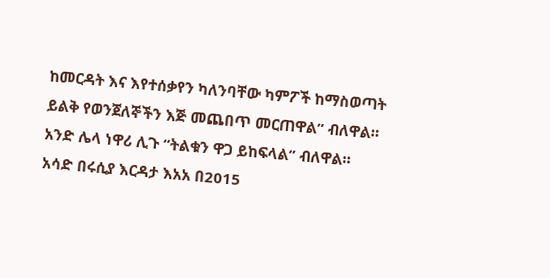ከመርዳት እና እየተሰቃየን ካለንባቸው ካምፖች ከማስወጣት ይልቅ የወንጀለኞችን እጅ መጨበጥ መርጠዋል” ብለዋል።
አንድ ሌላ ነዋሪ ሊጉ “ትልቁን ዋጋ ይከፍላል” ብለዋል።
አሳድ በሩሲያ እርዳታ እአአ በ2015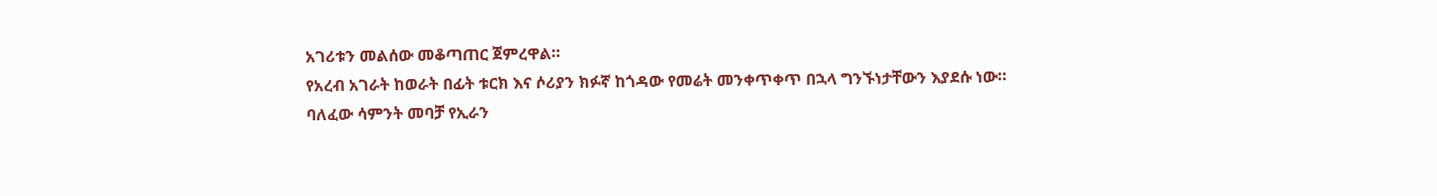አገሪቱን መልሰው መቆጣጠር ጀምረዋል።
የአረብ አገራት ከወራት በፊት ቱርክ እና ሶሪያን ክፉኛ ከጎዳው የመሬት መንቀጥቀጥ በኋላ ግንኙነታቸውን እያደሱ ነው።
ባለፈው ሳምንት መባቻ የኢራን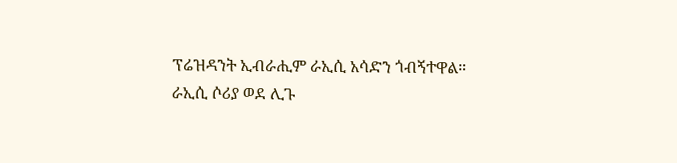ፕሬዝዳንት ኢብራሒም ራኢሲ አሳድን ጎብኝተዋል።
ራኢሲ ሶሪያ ወደ ሊጉ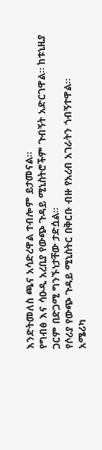እንድትመለስ ጫና አሳድረዋል ተብሎም ይታመናል።
የግብፅ እና ሳዑዲ አረቢያ የውጭ ጉዳይ ሚኒስትሮችም ጉብኝት አድርገዋል። ከቱኒዚያ ጋርም በድጋሚ ግንኙነታቸው ታድሷል።
የሶሪያ የውጭ ጉዳይ ሚኒስትር በቅርቡ ብዙ የአረብ አገራትን ጎብኝተዋል።
አሜሪካ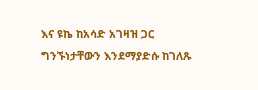እና ዩኬ ከአሳድ አገዛዝ ጋር ግንኙነታቸውን እንደማያድሱ ከገለጹ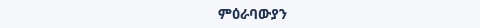ምዕራባውያን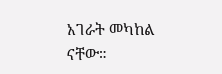አገራት መካከል ናቸው።